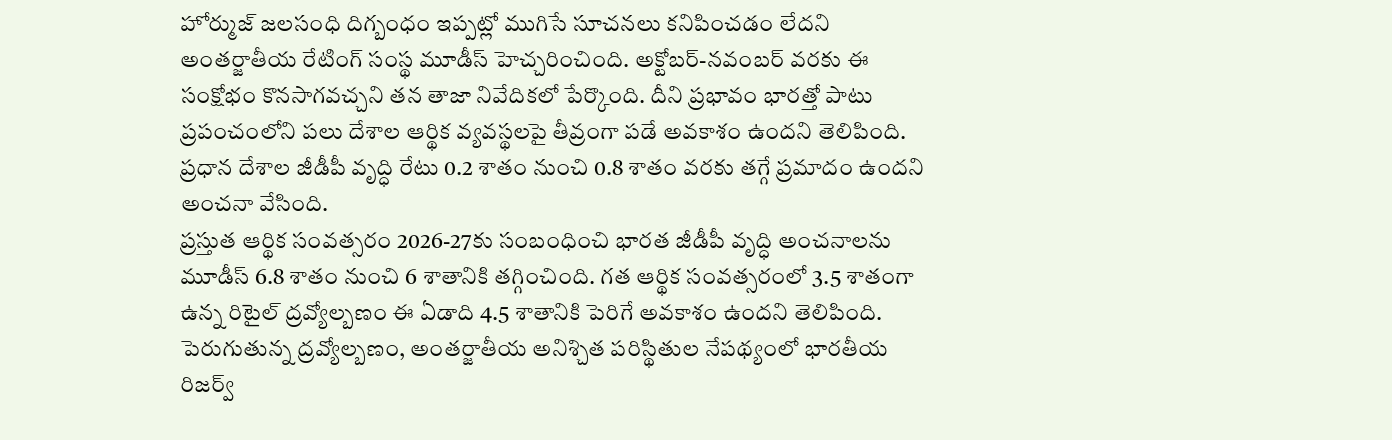హోర్ముజ్ జలసంధి దిగ్బంధం ఇప్పట్లో ముగిసే సూచనలు కనిపించడం లేదని అంతర్జాతీయ రేటింగ్ సంస్థ మూడీస్ హెచ్చరించింది. అక్టోబర్-నవంబర్ వరకు ఈ సంక్షోభం కొనసాగవచ్చని తన తాజా నివేదికలో పేర్కొంది. దీని ప్రభావం భారత్తో పాటు ప్రపంచంలోని పలు దేశాల ఆర్థిక వ్యవస్థలపై తీవ్రంగా పడే అవకాశం ఉందని తెలిపింది. ప్రధాన దేశాల జీడీపీ వృద్ధి రేటు 0.2 శాతం నుంచి 0.8 శాతం వరకు తగ్గే ప్రమాదం ఉందని అంచనా వేసింది.
ప్రస్తుత ఆర్థిక సంవత్సరం 2026-27కు సంబంధించి భారత జీడీపీ వృద్ధి అంచనాలను మూడీస్ 6.8 శాతం నుంచి 6 శాతానికి తగ్గించింది. గత ఆర్థిక సంవత్సరంలో 3.5 శాతంగా ఉన్న రిటైల్ ద్రవ్యోల్బణం ఈ ఏడాది 4.5 శాతానికి పెరిగే అవకాశం ఉందని తెలిపింది. పెరుగుతున్న ద్రవ్యోల్బణం, అంతర్జాతీయ అనిశ్చిత పరిస్థితుల నేపథ్యంలో భారతీయ రిజర్వ్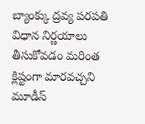బ్యాంక్కు ద్రవ్య పరపతి విధాన నిర్ణయాలు తీసుకోవడం మరింత క్లిష్టంగా మారవచ్చని మూడీస్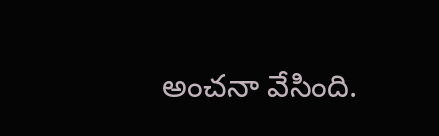అంచనా వేసింది.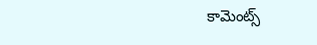కామెంట్స్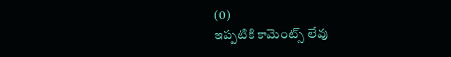(0)
ఇప్పటికి కామెంట్స్ లేవు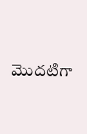మొదటిగా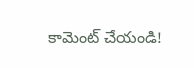కామెంట్ చేయండి!